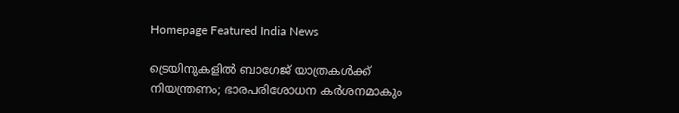Homepage Featured India News

ട്രെയിനുകളിൽ ബാഗേജ് യാത്രകൾക്ക് നിയന്ത്രണം; ഭാരപരിശോധന കർശനമാകും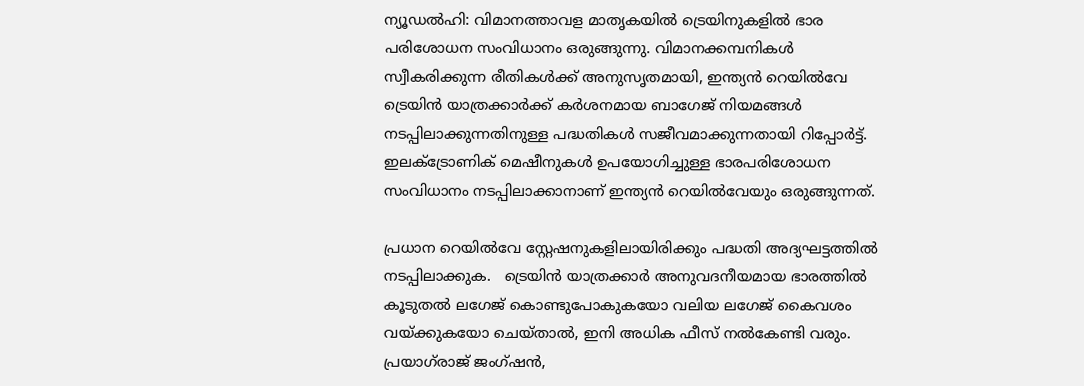ന്യൂഡൽഹി: വിമാനത്താവള മാതൃകയിൽ ട്രെയിനുകളിൽ ഭാര പരിശോധന സംവിധാനം ഒരുങ്ങുന്നു. വിമാനക്കമ്പനികൾ സ്വീകരിക്കുന്ന രീതികൾക്ക് അനുസൃതമായി, ഇന്ത്യൻ റെയിൽവേ ട്രെയിൻ യാത്രക്കാർക്ക് കർശനമായ ബാഗേജ് നിയമങ്ങൾ നടപ്പിലാക്കുന്നതിനുള്ള പദ്ധതികൾ സജീവമാക്കുന്നതായി റിപ്പോർട്ട്. ഇലക്ട്രോണിക് മെഷീനുകൾ ഉപയോഗിച്ചുള്ള ഭാരപരിശോധന സംവിധാനം നടപ്പിലാക്കാനാണ് ഇന്ത്യൻ റെയിൽവേയും ഒരുങ്ങുന്നത്.

പ്രധാന റെയിൽവേ സ്റ്റേഷനുകളിലായിരിക്കും പദ്ധതി അദ്യഘട്ടത്തിൽ നടപ്പിലാക്കുക.   ട്രെയിൻ യാത്രക്കാർ അനുവദനീയമായ ഭാരത്തിൽ കൂടുതൽ ലഗേജ് കൊണ്ടുപോകുകയോ വലിയ ലഗേജ് കൈവശം വയ്ക്കുകയോ ചെയ്താൽ, ഇനി അധിക ഫീസ് നൽകേണ്ടി വരും. പ്രയാഗ്‌രാജ് ജംഗ്ഷൻ,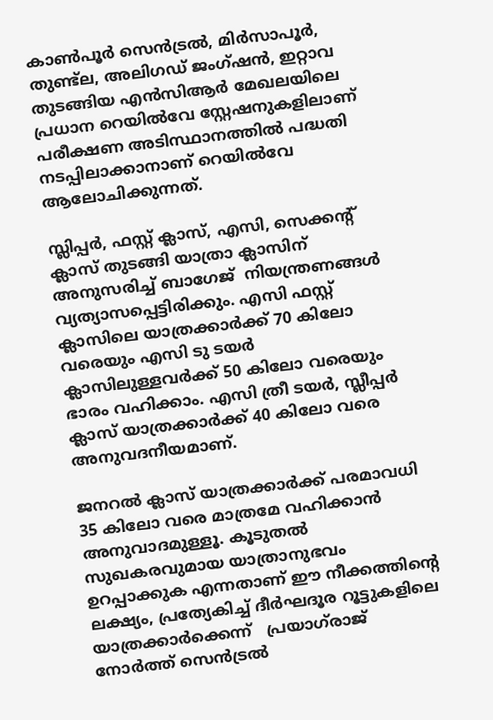കാൺപൂർ സെൻട്രൽ, മിർസാപൂർ, തുണ്ട്‌ല, അലിഗഡ് ജംഗ്ഷൻ, ഇറ്റാവ തുടങ്ങിയ എൻ‌സി‌ആർ മേഖലയിലെ പ്രധാന റെയിൽവേ സ്റ്റേഷനുകളിലാണ് പരീക്ഷണ അടിസ്ഥാനത്തിൽ പദ്ധതി നടപ്പിലാക്കാനാണ് റെയിൽവേ ആലോചിക്കുന്നത്.

സ്ലിപ്പർ, ഫസ്റ്റ് ക്ലാസ്, എസി, സെക്കന്റ് ക്ലാസ് തുടങ്ങി യാത്രാ ക്ലാസിന് അനുസരിച്ച് ബാഗേജ്  നിയന്ത്രണങ്ങൾ വ്യത്യാസപ്പെട്ടിരിക്കും. എസി ഫസ്റ്റ് ക്ലാസിലെ യാത്രക്കാർക്ക് 70 കിലോ വരെയും എസി ടു ടയർ ക്ലാസിലുള്ളവർക്ക് 50 കിലോ വരെയും ഭാരം വഹിക്കാം. എസി ത്രീ ടയർ, സ്ലീപ്പർ ക്ലാസ് യാത്രക്കാർക്ക് 40 കിലോ വരെ അനുവദനീയമാണ്.

ജനറൽ ക്ലാസ് യാത്രക്കാർക്ക് പരമാവധി 35 കിലോ വരെ മാത്രമേ വഹിക്കാൻ അനുവാദമുള്ളൂ. കൂടുതൽ  സുഖകരവുമായ യാത്രാനുഭവം ഉറപ്പാക്കുക എന്നതാണ് ഈ നീക്കത്തിന്റെ ലക്ഷ്യം, പ്രത്യേകിച്ച് ദീർഘദൂര റൂട്ടുകളിലെ യാത്രക്കാർക്കെന്ന്   പ്രയാഗ്‌രാജ് നോർത്ത് സെൻട്രൽ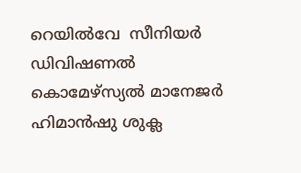റെയിൽവേ  സീനിയർ ഡിവിഷണൽ കൊമേഴ്‌സ്യൽ മാനേജർ ഹിമാൻഷു ശുക്ല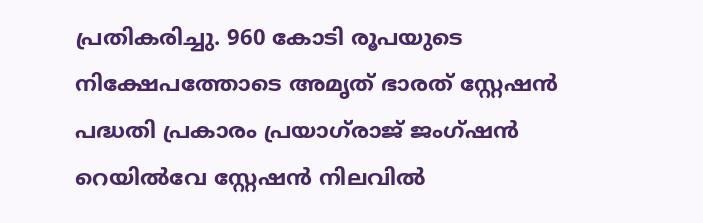പ്രതികരിച്ചു. 960 കോടി രൂപയുടെ നിക്ഷേപത്തോടെ അമൃത് ഭാരത് സ്റ്റേഷൻ പദ്ധതി പ്രകാരം പ്രയാഗ്‌രാജ് ജംഗ്ഷൻ റെയിൽവേ സ്റ്റേഷൻ നിലവിൽ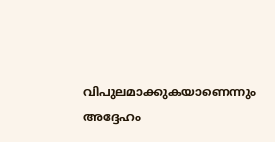വിപുലമാക്കുകയാണെന്നും അദ്ദേഹം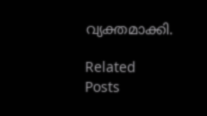വ്യക്തമാക്കി.

Related Posts